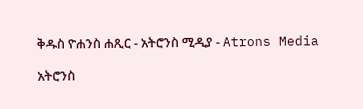ቅዱስ ዮሐንስ ሐጺር - አትሮንስ ሚዲያ - Atrons Media

አትሮንስ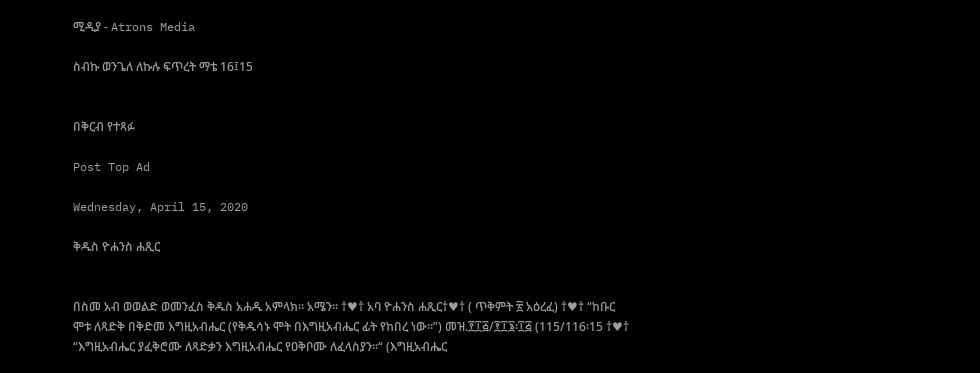ሚዲያ - Atrons Media

ስብኩ ወንጌለ ለኩሉ ፍጥረት ማቴ 16፤15


በቅርብ የተጻፉ

Post Top Ad

Wednesday, April 15, 2020

ቅዱስ ዮሐንስ ሐጺር


በስመ አብ ወወልድ ወመንፈስ ቅዱስ አሐዱ አምላክ፡፡ አሜን፡፡ †♥† አባ ዮሐንስ ሐጺር†♥† ( ጥቅምት ፳ አዕረፈ) †♥† “ከቡር ሞቱ ለጻድቅ በቅድመ እግዚአብሔር (የቅዱሳኑ ሞት በእግዚአብሔር ፊት የከበረ ነው።”) መዝ.፻፲፭/፻፲፮፡፲፭ (115/116፡15 †♥† “እግዚአብሔር ያፈቅሮሙ ለጻድቃን እግዚአብሔር የዐቅቦሙ ለፈላስያን፡፡“ (እግዚአብሔር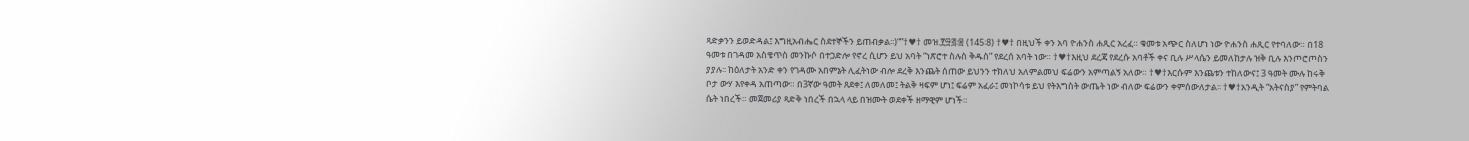ጻድቃንን ይወድዳል፤ እግዚአብሔር ስደተኞችን ይጠብቃል፡፡)“”†♥† መዝ.፻፵፭፡፰ (145፡8) †♥† በዚህች ቀን አባ ዮሐንስ ሐጺር አረፈ። ቁመቱ አጭር ስለሆነ ነው ዮሐንስ ሐጺር የተባለው። በ18 ዓመቱ በገዳመ አስቄጥስ መንኩሶ በተጋድሎ የኖረ ሲሆን ይህ አባት “ነጽሮተ ስሉስ ቅዱስ” የደረሰ አባት ነው። †♥†እዚህ ደረጃ የደረሱ አባቶች ቀና ቢሉ ሥላሴን ይመለከታሉ ዝቅ ቢሉ እንጦሮጦስን ያያሉ፡፡ ከዕለታት አንድ ቀን የገዳሙ አበምኔት ሊፈትነው ብሎ ደረቅ እንጨት ሰጠው ይህንን ተክለህ አለምልመህ ፍሬውን አምጣልኝ አለው። †♥†እርሱም እንጨቱን ተከለውና፤ 3 ዓመት ሙሉ ከሩቅ ቦታ ውሃ እየቀዳ አጠጣው። በ3ኛው ዓመት ጸደቀ፤ ለመለመ፤ ትልቅ ዛፍም ሆነ፤ ፍሬም አፈራ፤ መነኮሳቱ ይህ የትእግስት ውጤት ነው ብለው ፍሬውን ቀምሰውለታል፡፡ †♥†አንዲት “አትናስያ” የምትባል ሴት ነበረች። መጀመሪያ ጻድቅ ነበረች በኋላ ላይ በዝሙት ወደቀች ዘማዊም ሆነች።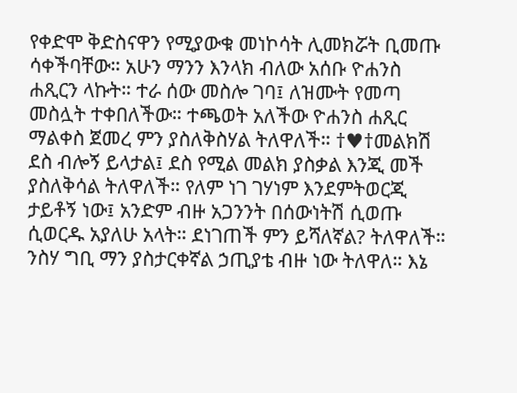የቀድሞ ቅድስናዋን የሚያውቁ መነኮሳት ሊመክሯት ቢመጡ ሳቀችባቸው። አሁን ማንን እንላክ ብለው አሰቡ ዮሐንስ ሐጺርን ላኩት። ተራ ሰው መስሎ ገባ፤ ለዝሙት የመጣ መስሏት ተቀበለችው። ተጫወት አለችው ዮሐንስ ሐጺር ማልቀስ ጀመረ ምን ያስለቅስሃል ትለዋለች። †♥†መልክሽ ደስ ብሎኝ ይላታል፤ ደስ የሚል መልክ ያስቃል እንጂ መች ያስለቅሳል ትለዋለች። የለም ነገ ገሃነም እንደምትወርጂ ታይቶኝ ነው፤ አንድም ብዙ አጋንንት በሰውነትሽ ሲወጡ ሲወርዱ አያለሁ አላት። ደነገጠች ምን ይሻለኛል? ትለዋለች። ንስሃ ግቢ ማን ያስታርቀኛል ኃጢያቴ ብዙ ነው ትለዋለ። እኔ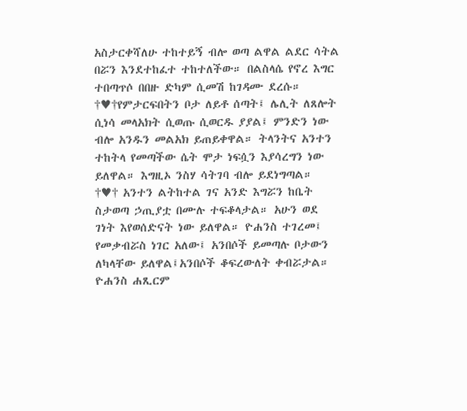አስታርቀሻለሁ ተከተይኝ ብሎ ወጣ ልዋል ልደር ሳትል በሯን እንደተከፈተ ተከተለችው። በልስላሴ የኖረ እግር ተበጣጥሶ በበዙ ድካም ሲመሽ ከገዳሙ ደረሱ። †♥†የምታርፍበትን ቦታ ለይቶ ሰጣት፤ ሌሊት ለጸሎት ሲነሳ መላአክት ሲወጡ ሲወርዱ ያያል፤ ምንድን ነው ብሎ አንዱን መልአክ ይጠይቀዋል። ትላንትና አንተን ተከትላ የመጣችው ሴት ሞታ ነፍሷን እያሳረግን ነው ይለዋል። እግዚኦ ንስሃ ሳትገባ ብሎ ይደነግጣል። †♥† አንተን ልትከተል ገና አንድ እግሯን ከቤት ስታወጣ ኃጢያቷ በሙሉ ተፍቆላታል። አሁን ወደ ገነት እየወሰድናት ነው ይለዋል። ዮሐንስ ተገረመ፤ የመቃብሯስ ነገር አለው፤ አንበሶች ይመጣሉ ቦታውን ለካላቸው ይለዋል፤አንበሶች ቆፍረውለት ቀብሯታል። ዮሐንስ ሐጺርም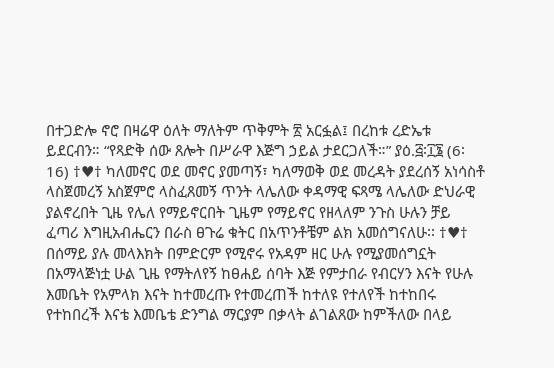በተጋድሎ ኖሮ በዛሬዋ ዕለት ማለትም ጥቅምት ፳ አርፏል፤ በረከቱ ረድኤቱ ይደርብን። “የጻድቅ ሰው ጸሎት በሥራዋ እጅግ ኃይል ታደርጋለች።” ያዕ.፭፡፲፮ (6፡16) †♥† ካለመኖር ወደ መኖር ያመጣኝ፣ ካለማወቅ ወደ መረዳት ያደረሰኝ አነሳስቶ ላስጀመረኝ አስጀምሮ ላስፈጸመኝ ጥንት ላሌለው ቀዳማዊ ፍጻሜ ላሌለው ድህራዊ ያልኖረበት ጊዜ የሌለ የማይኖርበት ጊዜም የማይኖር የዘላለም ንጉስ ሁሉን ቻይ ፈጣሪ እግዚአብሔርን በራስ ፀጉሬ ቁትር በአጥንቶቼም ልክ አመሰግናለሁ፡፡ †♥† በሰማይ ያሉ መላእክት በምድርም የሚኖሩ የአዳም ዘር ሁሉ የሚያመሰግኗት በአማላጅነቷ ሁል ጊዜ የማትለየኝ ከፀሐይ ሰባት እጅ የምታበራ የብርሃን እናት የሁሉ እመቤት የአምላክ እናት ከተመረጡ የተመረጠች ከተለዩ የተለየች ከተከበሩ የተከበረች እናቴ እመቤቴ ድንግል ማርያም በቃላት ልገልጸው ከምችለው በላይ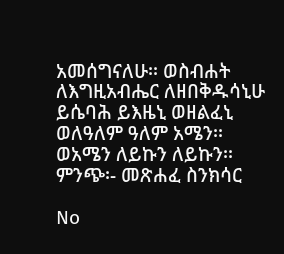አመሰግናለሁ፡፡ ወስብሐት ለእግዚአብሔር ለዘበቅዱሳኒሁ ይሴባሕ ይእዜኒ ወዘልፈኒ ወለዓለም ዓለም አሜን፡፡ ወአሜን ለይኩን ለይኩን፡፡ ምንጭ፡- መጽሐፈ ስንክሳር

No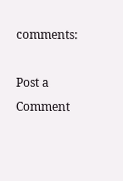comments:

Post a Comment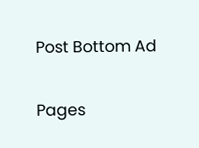Post Bottom Ad

Pages